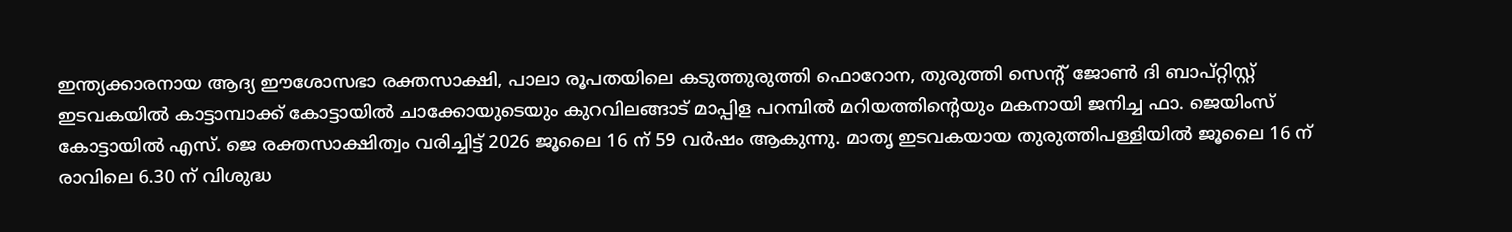ഇന്ത്യക്കാരനായ ആദ്യ ഈശോസഭാ രക്തസാക്ഷി, പാലാ രൂപതയിലെ കടുത്തുരുത്തി ഫൊറോന, തുരുത്തി സെൻ്റ് ജോൺ ദി ബാപ്റ്റിസ്റ്റ് ഇടവകയിൽ കാട്ടാമ്പാക്ക് കോട്ടായിൽ ചാക്കോയുടെയും കുറവിലങ്ങാട് മാപ്പിള പറമ്പിൽ മറിയത്തിൻ്റെയും മകനായി ജനിച്ച ഫാ. ജെയിംസ് കോട്ടായിൽ എസ്. ജെ രക്തസാക്ഷിത്വം വരിച്ചിട്ട് 2026 ജൂലൈ 16 ന് 59 വർഷം ആകുന്നു. മാതൃ ഇടവകയായ തുരുത്തിപള്ളിയിൽ ജൂലൈ 16 ന് രാവിലെ 6.30 ന് വിശുദ്ധ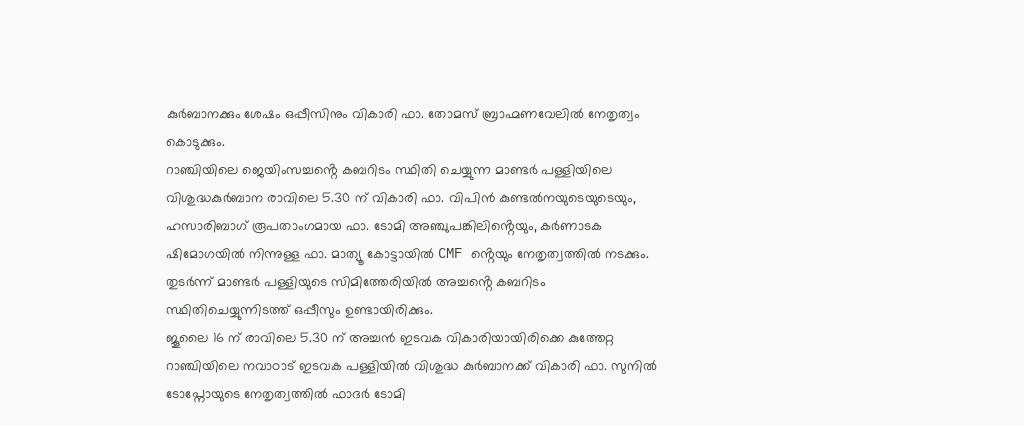കുർബാനക്കും ശേഷം ഒപ്പീസിനും വികാരി ഫാ. തോമസ് ബ്രാഹ്മണവേലിൽ നേതൃത്വം കൊടുക്കും.
റാഞ്ചിയിലെ ജെയിംസച്ചൻ്റെ കബറിടം സ്ഥിതി ചെയ്യുന്ന മാണ്ടർ പള്ളിയിലെ വിശുദ്ധകുർബാന രാവിലെ 5.30 ന് വികാരി ഫാ. വിപിൻ കുണ്ടൽനയുടെയുടെയും, ഹസാരിബാഗ് രൂപതാംഗമായ ഫാ. ടോമി അഞ്ചുപങ്കിലിൻ്റെയും, കർണാടക ഷിമോഗയിൽ നിന്നുള്ള ഫാ. മാത്യൂ കോട്ടായിൽ CMF ൻ്റെയും നേതൃത്വത്തിൽ നടക്കും. തുടർന്ന് മാണ്ടർ പള്ളിയുടെ സിമിത്തേരിയിൽ അച്ചൻ്റെ കബറിടം സ്ഥിതിചെയ്യുന്നിടത്ത് ഒപ്പീസും ഉണ്ടായിരിക്കും.
ജൂലൈ 16 ന് രാവിലെ 5.30 ന് അച്ചൻ ഇടവക വികാരിയായിരിക്കെ കുത്തേറ്റ റാഞ്ചിയിലെ നവാഠാട് ഇടവക പള്ളിയിൽ വിശുദ്ധ കുർബാനക്ക് വികാരി ഫാ. സുനിൽ ടോപ്നോയുടെ നേതൃത്വത്തിൽ ഫാദർ ടോമി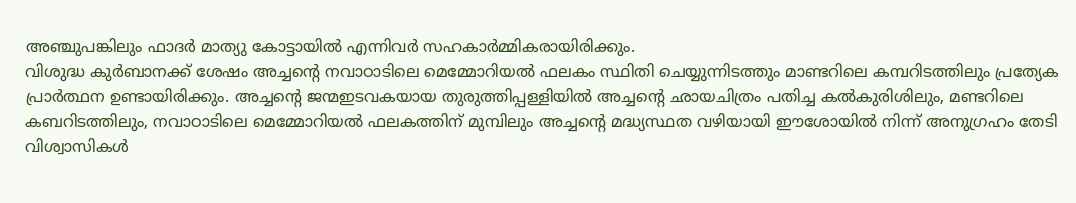അഞ്ചുപങ്കിലും ഫാദർ മാത്യു കോട്ടായിൽ എന്നിവർ സഹകാർമ്മികരായിരിക്കും.
വിശുദ്ധ കുർബാനക്ക് ശേഷം അച്ചൻ്റെ നവാഠാടിലെ മെമ്മോറിയൽ ഫലകം സ്ഥിതി ചെയ്യുന്നിടത്തും മാണ്ടറിലെ കമ്പറിടത്തിലും പ്രത്യേക പ്രാർത്ഥന ഉണ്ടായിരിക്കും. അച്ചൻ്റെ ജന്മഇടവകയായ തുരുത്തിപ്പള്ളിയിൽ അച്ചൻ്റെ ഛായചിത്രം പതിച്ച കൽകുരിശിലും, മണ്ടറിലെ കബറിടത്തിലും, നവാഠാടിലെ മെമ്മോറിയൽ ഫലകത്തിന് മുമ്പിലും അച്ചൻ്റെ മദ്ധ്യസ്ഥത വഴിയായി ഈശോയിൽ നിന്ന് അനുഗ്രഹം തേടി വിശ്വാസികൾ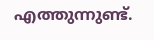എത്തുന്നുണ്ട്.